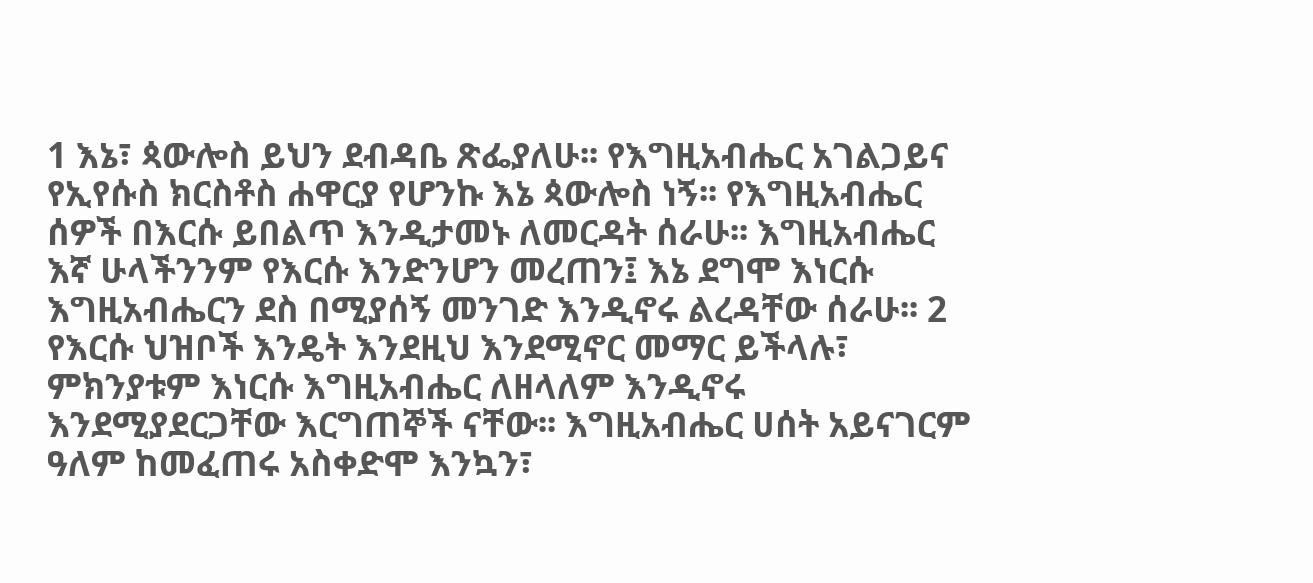1 እኔ፣ ጳውሎስ ይህን ደብዳቤ ጽፌያለሁ፡፡ የእግዚአብሔር አገልጋይና የኢየሱስ ክርስቶስ ሐዋርያ የሆንኩ እኔ ጳውሎስ ነኝ፡፡ የእግዚአብሔር ሰዎች በእርሱ ይበልጥ እንዲታመኑ ለመርዳት ሰራሁ፡፡ እግዚአብሔር እኛ ሁላችንንም የእርሱ እንድንሆን መረጠን፤ እኔ ደግሞ እነርሱ እግዚአብሔርን ደስ በሚያሰኝ መንገድ እንዲኖሩ ልረዳቸው ሰራሁ፡፡ 2 የእርሱ ህዝቦች እንዴት እንደዚህ እንደሚኖር መማር ይችላሉ፣ ምክንያቱም እነርሱ እግዚአብሔር ለዘላለም እንዲኖሩ እንደሚያደርጋቸው እርግጠኞች ናቸው፡፡ እግዚአብሔር ሀሰት አይናገርም ዓለም ከመፈጠሩ አስቀድሞ እንኳን፣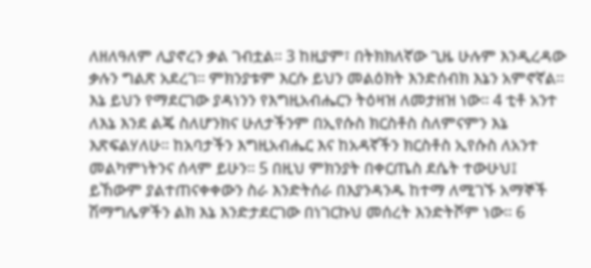ለዘለዓለም ሊያኖረን ቃል ገብቷል፡፡ 3 ከዚያም፣ በትክክለኛው ጊዜ ሁሉም እንዲረዳው ቃሉን ግልጽ አደረገ፡፡ ምክንያቱም እርሱ ይህን መልዕክት እንድሰብክ እኔን አምኖኛል፡፡ እኔ ይህን የማደርገው ያዳነንን የእግዚአብሔርን ትዕዛዝ ለመታዘዝ ነው፡፡ 4 ቲቶ አንተ ለእኔ እንደ ልጄ ስለሆንክና ሁለታችንም በኢየሱስ ክርስቶስ ስለምናምን እኔ እጽፍልሃለሁ፡፡ ከአባታችን እግዚአብሔር እና ከአዳኛችን ክርስቶስ ኢየሱስ ለአንተ መልካምነትንና ሰላም ይሁን፡፡ 5 በዚህ ምክንያት በቀርጤስ ደሴት ተውሁህ፤ ይኸውም ያልተጠናቀቀውን ስራ እንድትሰራ በእያንዳንዱ ከተማ ለሚገኙ አማኞች ሽማግሌዎችን ልክ እኔ እንድታደርገው በነገርኩህ መሰረት እንድትሾም ነው፡፡ 6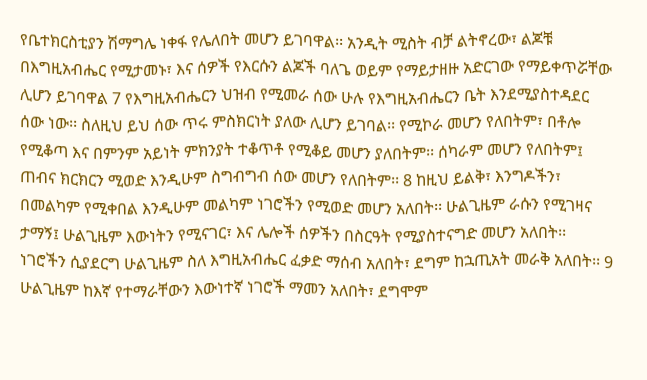የቤተክርስቲያን ሽማግሌ ነቀፋ የሌለበት መሆን ይገባዋል፡፡ አንዲት ሚስት ብቻ ልትኖረው፣ ልጆቹ በእግዚአብሔር የሚታመኑ፣ እና ሰዎች የእርሱን ልጆች ባለጌ ወይም የማይታዘዙ አድርገው የማይቀጥሯቸው ሊሆን ይገባዋል 7 የእግዚአብሔርን ህዝብ የሚመራ ሰው ሁሉ የእግዚአብሔርን ቤት እንደሚያስተዳደር ሰው ነው፡፡ ስለዚህ ይህ ሰው ጥሩ ምስክርነት ያለው ሊሆን ይገባል፡፡ የሚኮራ መሆን የለበትም፣ በቶሎ የሚቆጣ እና በምንም አይነት ምክንያት ተቆጥቶ የሚቆይ መሆን ያለበትም፡፡ ሰካራም መሆን የለበትም፤ ጠብና ክርክርን ሚወድ እንዲሁም ስግብግብ ሰው መሆን የለበትም፡፡ 8 ከዚህ ይልቅ፣ እንግዶችን፣ በመልካም የሚቀበል እንዲሁም መልካም ነገሮችን የሚወድ መሆን አለበት፡፡ ሁልጊዜም ራሱን የሚገዛና ታማኝ፤ ሁልጊዜም እውነትን የሚናገር፣ እና ሌሎች ሰዎችን በስርዓት የሚያስተናግድ መሆን አለበት፡፡ ነገሮችን ሲያደርግ ሁልጊዜም ስለ እግዚአብሔር ፈቃድ ማሰብ አለበት፣ ደግም ከኋጢአት መራቅ አለበት፡፡ 9 ሁልጊዜም ከእኛ የተማራቸውን እውነተኛ ነገሮች ማመን አለበት፣ ደግሞም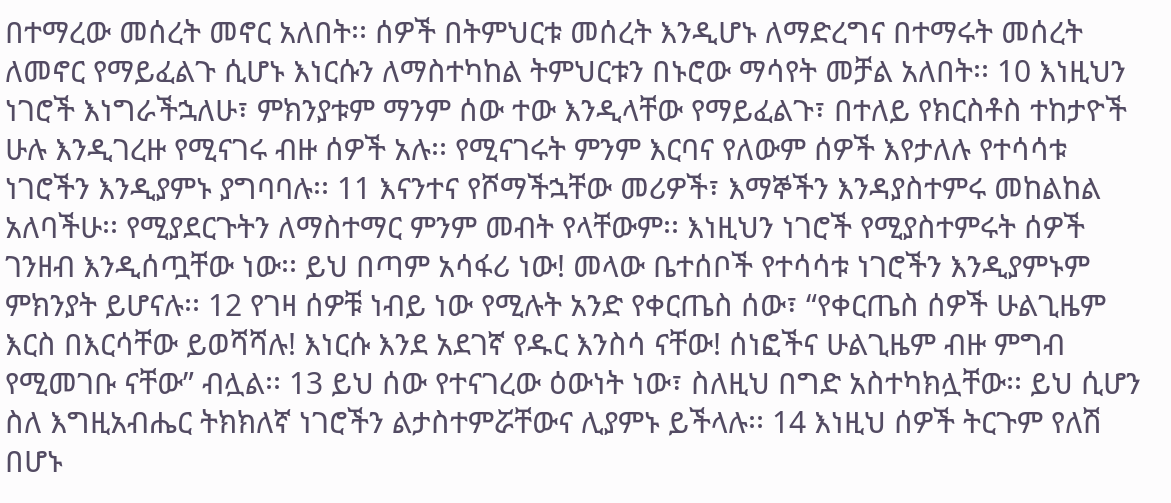በተማረው መሰረት መኖር አለበት፡፡ ሰዎች በትምህርቱ መሰረት እንዲሆኑ ለማድረግና በተማሩት መሰረት ለመኖር የማይፈልጉ ሲሆኑ እነርሱን ለማስተካከል ትምህርቱን በኑሮው ማሳየት መቻል አለበት፡፡ 10 እነዚህን ነገሮች እነግራችኋለሁ፣ ምክንያቱም ማንም ሰው ተው እንዲላቸው የማይፈልጉ፣ በተለይ የክርስቶስ ተከታዮች ሁሉ እንዲገረዙ የሚናገሩ ብዙ ሰዎች አሉ፡፡ የሚናገሩት ምንም እርባና የለውም ሰዎች እየታለሉ የተሳሳቱ ነገሮችን እንዲያምኑ ያግባባሉ፡፡ 11 እናንተና የሾማችኋቸው መሪዎች፣ እማኞችን እንዳያስተምሩ መከልከል አለባችሁ፡፡ የሚያደርጉትን ለማስተማር ምንም መብት የላቸውም፡፡ እነዚህን ነገሮች የሚያስተምሩት ሰዎች ገንዘብ እንዲሰጧቸው ነው፡፡ ይህ በጣም አሳፋሪ ነው! መላው ቤተሰቦች የተሳሳቱ ነገሮችን እንዲያምኑም ምክንያት ይሆናሉ፡፡ 12 የገዛ ሰዎቹ ነብይ ነው የሚሉት አንድ የቀርጤስ ሰው፣ “የቀርጤስ ሰዎች ሁልጊዜም እርስ በእርሳቸው ይወሻሻሉ! እነርሱ እንደ አደገኛ የዱር እንስሳ ናቸው! ሰነፎችና ሁልጊዜም ብዙ ምግብ የሚመገቡ ናቸው” ብሏል፡፡ 13 ይህ ሰው የተናገረው ዕውነት ነው፣ ስለዚህ በግድ አስተካክሏቸው፡፡ ይህ ሲሆን ስለ እግዚአብሔር ትክክለኛ ነገሮችን ልታስተምሯቸውና ሊያምኑ ይችላሉ፡፡ 14 እነዚህ ሰዎች ትርጉም የለሽ በሆኑ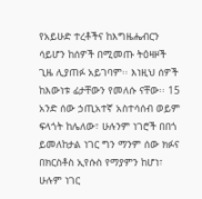የአይሁድ ተረቶችና ከእግዜሔብርን ሳይሆን ከሰዎች በሚመጡ ትዕዛዞች ጊዜ ሊያጠፉ አይገባም፡፡ እነዚህ ሰዎች ከእውነቱ ፊታቸውን የመለሱ ናቸው፡፡ 15 አንድ ሰው ኃጢአተኛ አስተሳሰብ ወይም ፍላጎት ከሌለው፣ ሁሉንም ነገሮች በበጎ ይመለከታል ነገር ግን ማንም ሰው ክፉና በክርስቶስ ኢየሱስ የማያምን ከሆነ፣ ሁሉም ነገር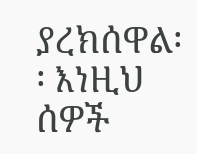ያረክሰዋል፡፡ እነዚህ ሰዎች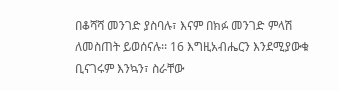በቆሻሻ መንገድ ያስባሉ፣ እናም በክፉ መንገድ ምላሽ ለመስጠት ይወሰናሉ፡፡ 16 እግዚአብሔርን እንደሚያውቁ ቢናገሩም እንኳን፣ ስራቸው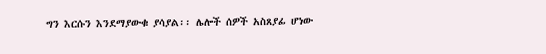ግን እርሱን እንደማያውቁ ያሳያል፡፡ ሌሎች ሰዎች አስጸያፊ ሆነው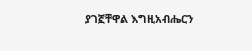ያገኟቸዋል እግዚአብሔርን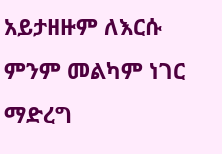አይታዘዙም ለእርሱ ምንም መልካም ነገር ማድረግ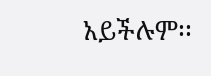አይችሉም፡፡